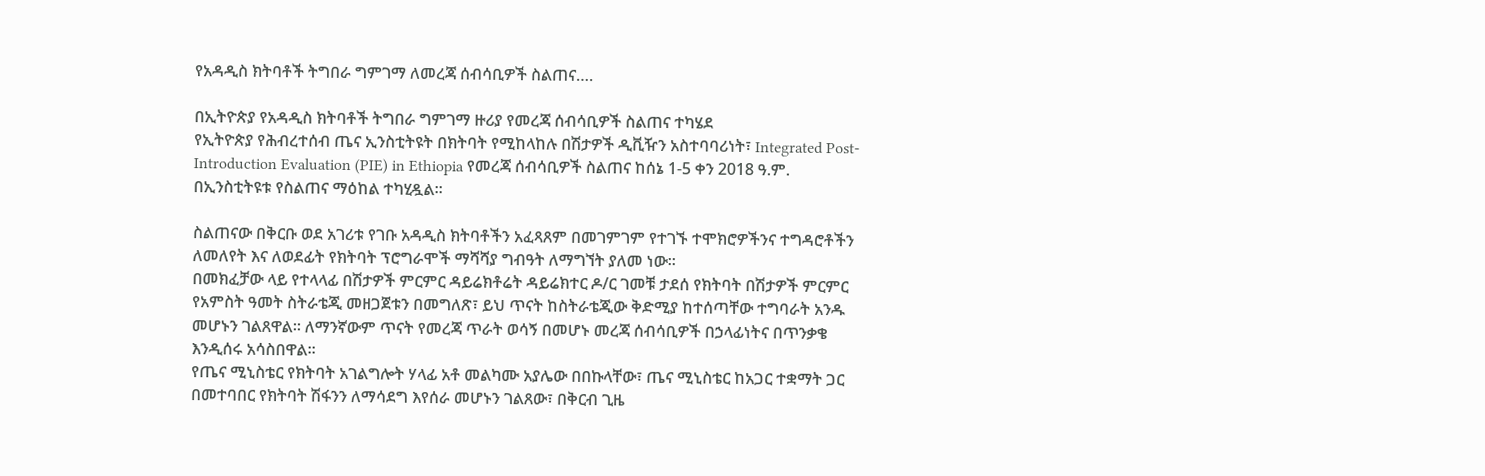የአዳዲስ ክትባቶች ትግበራ ግምገማ ለመረጃ ሰብሳቢዎች ስልጠና….

በኢትዮጵያ የአዳዲስ ክትባቶች ትግበራ ግምገማ ዙሪያ የመረጃ ሰብሳቢዎች ስልጠና ተካሄደ
የኢትዮጵያ የሕብረተሰብ ጤና ኢንስቲትዩት በክትባት የሚከላከሉ በሽታዎች ዲቪዥን አስተባባሪነት፣ Integrated Post-Introduction Evaluation (PIE) in Ethiopia የመረጃ ሰብሳቢዎች ስልጠና ከሰኔ 1-5 ቀን 2018 ዓ.ም. በኢንስቲትዩቱ የስልጠና ማዕከል ተካሂዷል።

ስልጠናው በቅርቡ ወደ አገሪቱ የገቡ አዳዲስ ክትባቶችን አፈጻጸም በመገምገም የተገኙ ተሞክሮዎችንና ተግዳሮቶችን ለመለየት እና ለወደፊት የክትባት ፕሮግራሞች ማሻሻያ ግብዓት ለማግኘት ያለመ ነው።
በመክፈቻው ላይ የተላላፊ በሽታዎች ምርምር ዳይሬክቶሬት ዳይሬክተር ዶ/ር ገመቹ ታደሰ የክትባት በሽታዎች ምርምር የአምስት ዓመት ስትራቴጂ መዘጋጀቱን በመግለጽ፣ ይህ ጥናት ከስትራቴጂው ቅድሚያ ከተሰጣቸው ተግባራት አንዱ መሆኑን ገልጸዋል። ለማንኛውም ጥናት የመረጃ ጥራት ወሳኝ በመሆኑ መረጃ ሰብሳቢዎች በኃላፊነትና በጥንቃቄ እንዲሰሩ አሳስበዋል።
የጤና ሚኒስቴር የክትባት አገልግሎት ሃላፊ አቶ መልካሙ አያሌው በበኩላቸው፣ ጤና ሚኒስቴር ከአጋር ተቋማት ጋር በመተባበር የክትባት ሽፋንን ለማሳደግ እየሰራ መሆኑን ገልጸው፣ በቅርብ ጊዜ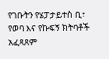የገቡትን የሄፓታይተስ ቢ፣ የወባ እና የኩፍኝ ክትባቶች አፈጻጸም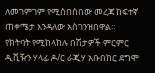ለመገምገም የሚሰበሰበው መረጃ ከፍተኛ ጠቀሜታ እንዳለው አስገንዝበዋል።
የክትባት የሚከላከሉ በሽታዎች ምርምር ዲቪዥን ሃላፊ ዶ/ር ራጂሃ አቡበከር ደግሞ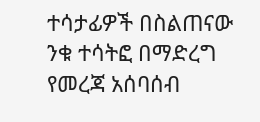ተሳታፊዎች በስልጠናው ንቁ ተሳትፎ በማድረግ የመረጃ አሰባሰብ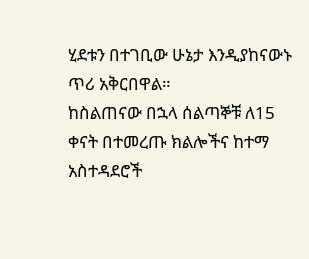ሂደቱን በተገቢው ሁኔታ እንዲያከናውኑ ጥሪ አቅርበዋል።
ከስልጠናው በኋላ ሰልጣኞቹ ለ15 ቀናት በተመረጡ ክልሎችና ከተማ አስተዳደሮች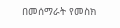በመሰማራት የመስክ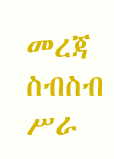መረጃ ስብስብ ሥራ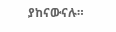ያከናውናሉ።